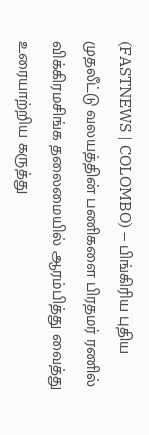(FASTNEWS | COLOMBO) – பிங்கிரிய புதிய முதலீட்டு வலயத்தின் பணிகளை பிரதமர் ரணில் விக்கிரமசிங்க தலைமையில் ஆரம்பித்து வைத்து உரையாற்றிய கருத்து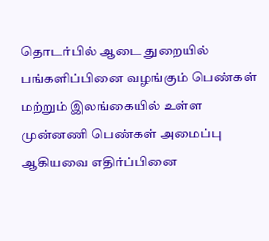தொடர்பில் ஆடை துறையில் பங்களிப்பினை வழங்கும் பெண்கள் மற்றும் இலங்கையில் உள்ள முன்னணி பெண்கள் அமைப்பு ஆகியவை எதிர்ப்பினை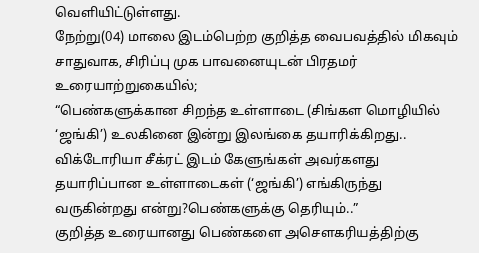வெளியிட்டுள்ளது.
நேற்று(04) மாலை இடம்பெற்ற குறித்த வைபவத்தில் மிகவும் சாதுவாக, சிரிப்பு முக பாவனையுடன் பிரதமர் உரையாற்றுகையில்;
“பெண்களுக்கான சிறந்த உள்ளாடை (சிங்கள மொழியில் ‘ஜங்கி’) உலகினை இன்று இலங்கை தயாரிக்கிறது.. விக்டோரியா சீக்ரட் இடம் கேளுங்கள் அவர்களது தயாரிப்பான உள்ளாடைகள் (‘ஜங்கி’) எங்கிருந்து வருகின்றது என்று?பெண்களுக்கு தெரியும்..”
குறித்த உரையானது பெண்களை அசௌகரியத்திற்கு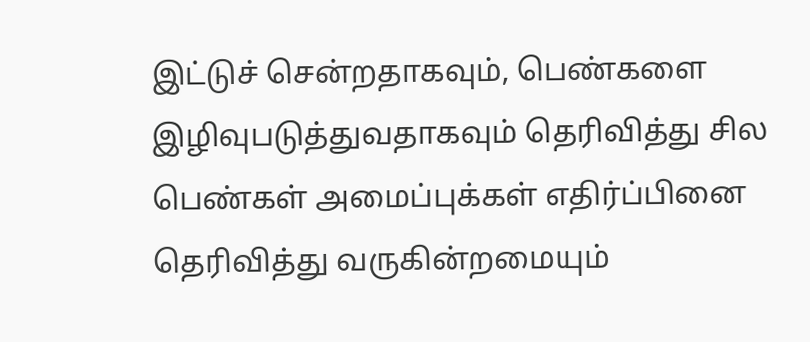இட்டுச் சென்றதாகவும், பெண்களை இழிவுபடுத்துவதாகவும் தெரிவித்து சில பெண்கள் அமைப்புக்கள் எதிர்ப்பினை தெரிவித்து வருகின்றமையும்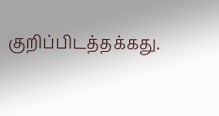குறிப்பிடத்தக்கது.